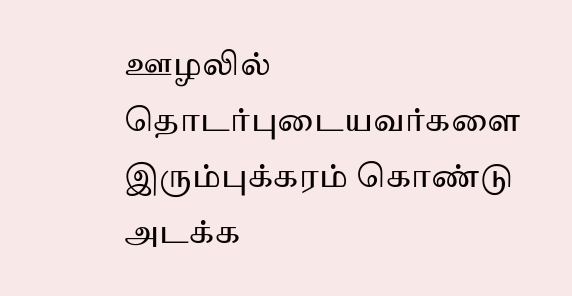ஊழலில் தொடர்புடையவர்களை இரும்புக்கரம் கொண்டு அடக்க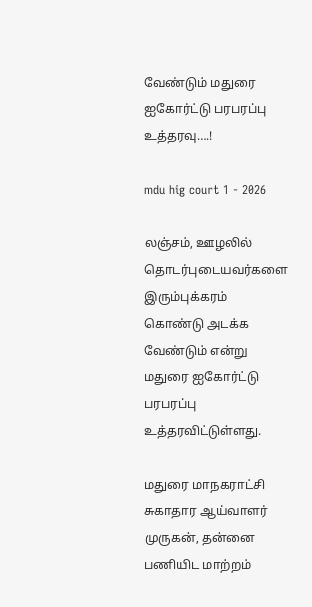வேண்டும் மதுரை ஐகோர்ட்டு பரபரப்பு உத்தரவு….!

mdu hig court 1 - 2026

லஞ்சம், ஊழலில் தொடர்புடையவர்களை இரும்புக்கரம் கொண்டு அடக்க வேண்டும் என்று மதுரை ஐகோர்ட்டு பரபரப்பு உத்தரவிட்டுள்ளது.

மதுரை மாநகராட்சி சுகாதார ஆய்வாளர் முருகன், தன்னை பணியிட மாற்றம்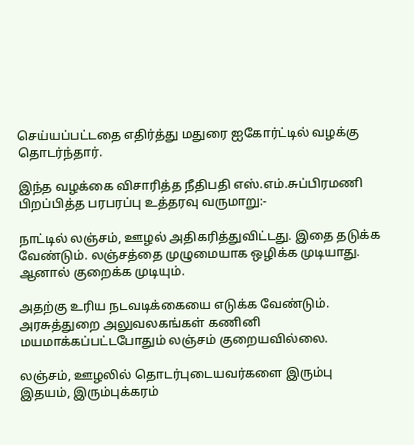செய்யப்பட்டதை எதிர்த்து மதுரை ஐகோர்ட்டில் வழக்கு தொடர்ந்தார்.

இந்த வழக்கை விசாரித்த நீதிபதி எஸ்.எம்.சுப்பிரமணி பிறப்பித்த பரபரப்பு உத்தரவு வருமாறு:-

நாட்டில் லஞ்சம், ஊழல் அதிகரித்துவிட்டது. இதை தடுக்க வேண்டும். லஞ்சத்தை முழுமையாக ஒழிக்க முடியாது. ஆனால் குறைக்க முடியும்.

அதற்கு உரிய நடவடிக்கையை எடுக்க வேண்டும். அரசுத்துறை அலுவலகங்கள் கணினி மயமாக்கப்பட்டபோதும் லஞ்சம் குறையவில்லை.

லஞ்சம், ஊழலில் தொடர்புடையவர்களை இரும்பு இதயம், இரும்புக்கரம்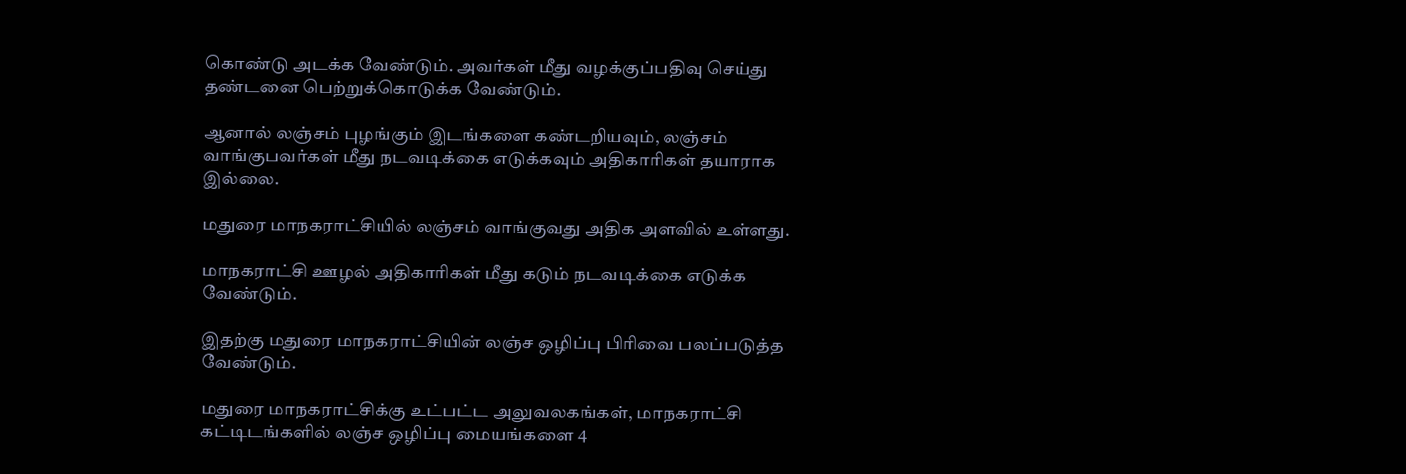கொண்டு அடக்க வேண்டும். அவர்கள் மீது வழக்குப்பதிவு செய்து தண்டனை பெற்றுக்கொடுக்க வேண்டும்.

ஆனால் லஞ்சம் புழங்கும் இடங்களை கண்டறியவும், லஞ்சம் வாங்குபவர்கள் மீது நடவடிக்கை எடுக்கவும் அதிகாரிகள் தயாராக இல்லை.

மதுரை மாநகராட்சியில் லஞ்சம் வாங்குவது அதிக அளவில் உள்ளது.

மாநகராட்சி ஊழல் அதிகாரிகள் மீது கடும் நடவடிக்கை எடுக்க வேண்டும்.

இதற்கு மதுரை மாநகராட்சியின் லஞ்ச ஒழிப்பு பிரிவை பலப்படுத்த வேண்டும்.

மதுரை மாநகராட்சிக்கு உட்பட்ட அலுவலகங்கள், மாநகராட்சி கட்டிடங்களில் லஞ்ச ஒழிப்பு மையங்களை 4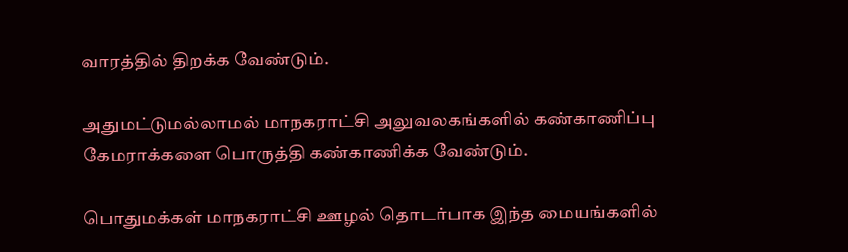வாரத்தில் திறக்க வேண்டும்.

அதுமட்டுமல்லாமல் மாநகராட்சி அலுவலகங்களில் கண்காணிப்பு கேமராக்களை பொருத்தி கண்காணிக்க வேண்டும்.

பொதுமக்கள் மாநகராட்சி ஊழல் தொடர்பாக இந்த மையங்களில்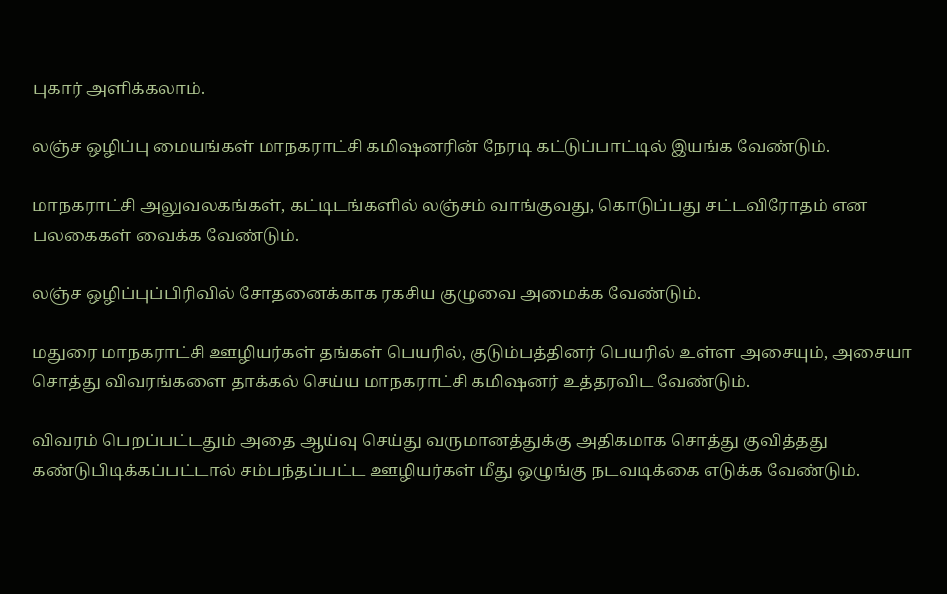புகார் அளிக்கலாம்.

லஞ்ச ஒழிப்பு மையங்கள் மாநகராட்சி கமிஷனரின் நேரடி கட்டுப்பாட்டில் இயங்க வேண்டும்.

மாநகராட்சி அலுவலகங்கள், கட்டிடங்களில் லஞ்சம் வாங்குவது, கொடுப்பது சட்டவிரோதம் என பலகைகள் வைக்க வேண்டும்.

லஞ்ச ஒழிப்புப்பிரிவில் சோதனைக்காக ரகசிய குழுவை அமைக்க வேண்டும்.

மதுரை மாநகராட்சி ஊழியர்கள் தங்கள் பெயரில், குடும்பத்தினர் பெயரில் உள்ள அசையும், அசையா சொத்து விவரங்களை தாக்கல் செய்ய மாநகராட்சி கமிஷனர் உத்தரவிட வேண்டும்.

விவரம் பெறப்பட்டதும் அதை ஆய்வு செய்து வருமானத்துக்கு அதிகமாக சொத்து குவித்தது கண்டுபிடிக்கப்பட்டால் சம்பந்தப்பட்ட ஊழியர்கள் மீது ஒழுங்கு நடவடிக்கை எடுக்க வேண்டும்.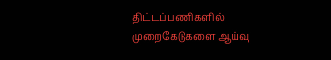திட்டப்பணிகளில் முறைகேடுகளை ஆய்வு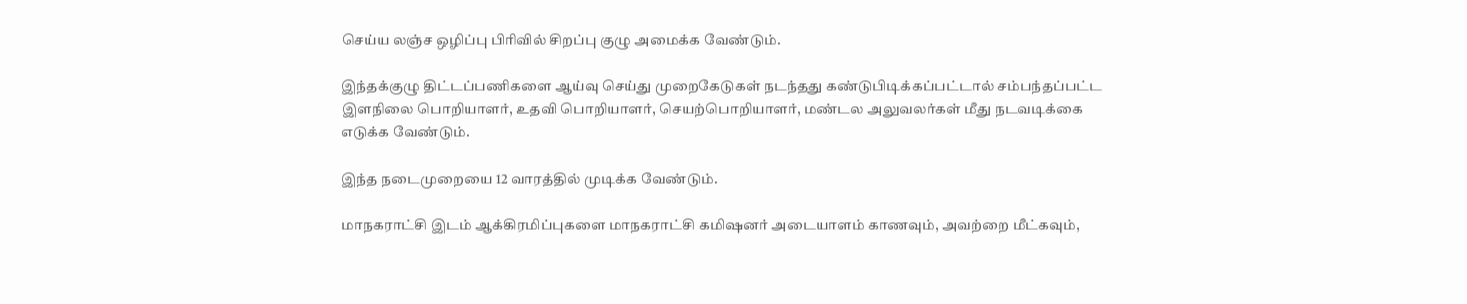செய்ய லஞ்ச ஒழிப்பு பிரிவில் சிறப்பு குழு அமைக்க வேண்டும்.

இந்தக்குழு திட்டப்பணிகளை ஆய்வு செய்து முறைகேடுகள் நடந்தது கண்டுபிடிக்கப்பட்டால் சம்பந்தப்பட்ட இளநிலை பொறியாளர், உதவி பொறியாளர், செயற்பொறியாளர், மண்டல அலுவலர்கள் மீது நடவடிக்கை எடுக்க வேண்டும்.

இந்த நடைமுறையை 12 வாரத்தில் முடிக்க வேண்டும்.

மாநகராட்சி இடம் ஆக்கிரமிப்புகளை மாநகராட்சி கமிஷனர் அடையாளம் காணவும், அவற்றை மீட்கவும்,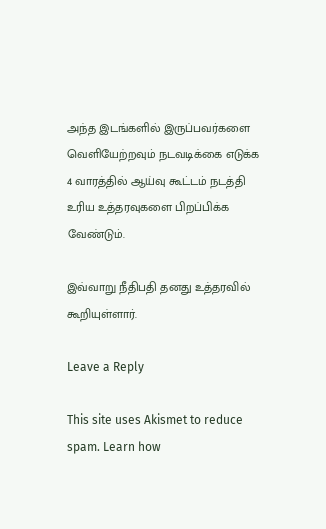அந்த இடங்களில் இருப்பவர்களை வெளியேற்றவும் நடவடிக்கை எடுக்க 4 வாரத்தில் ஆய்வு கூட்டம் நடத்தி உரிய உத்தரவுகளை பிறப்பிக்க வேண்டும்.

இவ்வாறு நீதிபதி தனது உத்தரவில் கூறியுள்ளார்.

Leave a Reply

This site uses Akismet to reduce spam. Learn how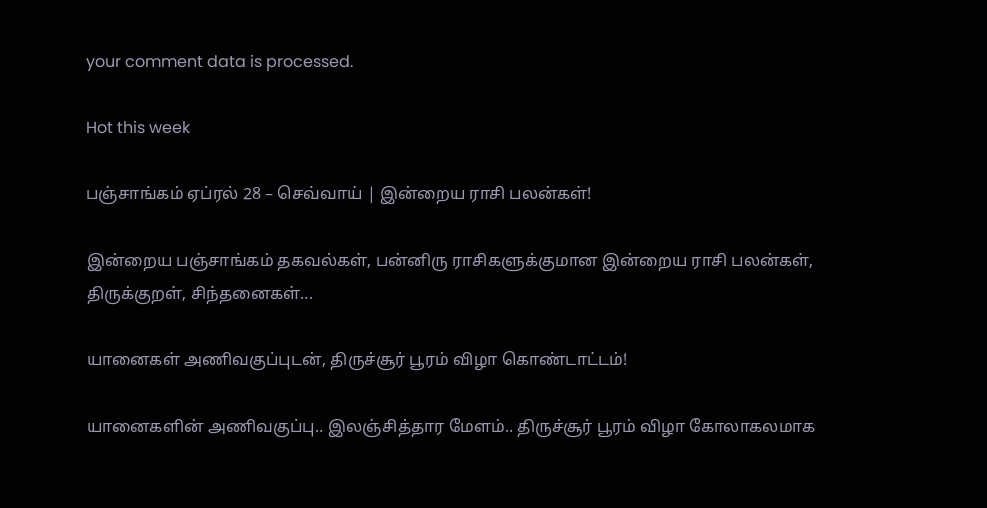your comment data is processed.

Hot this week

பஞ்சாங்கம் ஏப்ரல் 28 – செவ்வாய் | இன்றைய ராசி பலன்கள்!

இன்றைய பஞ்சாங்கம் தகவல்கள், பன்னிரு ராசிகளுக்குமான இன்றைய ராசி பலன்கள், திருக்குறள், சிந்தனைகள்...

யானைகள் அணிவகுப்புடன், திருச்சூர் பூரம் விழா கொண்டாட்டம்!

யானைகளின் அணிவகுப்பு.. இலஞ்சித்தார மேளம்.. திருச்சூர் பூரம் விழா கோலாகலமாக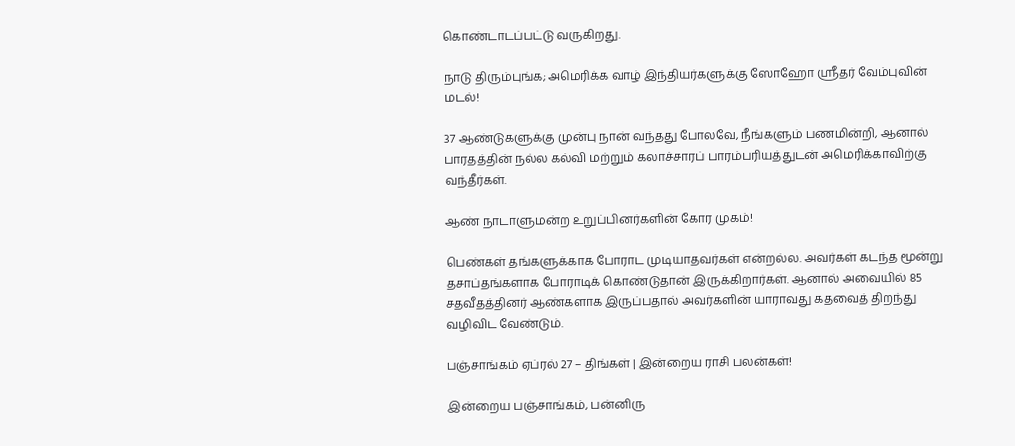கொண்டாடப்பட்டு வருகிறது.

நாடு திரும்புங்க; அமெரிக்க வாழ் இந்தியர்களுக்கு ஸோஹோ ஸ்ரீதர் வேம்புவின் மடல்!

37 ஆண்டுகளுக்கு முன்பு நான் வந்தது போலவே, நீங்களும் பணமின்றி, ஆனால் பாரதத்தின் நல்ல கல்வி மற்றும் கலாச்சாரப் பாரம்பரியத்துடன் அமெரிக்காவிற்கு வந்தீர்கள்.

ஆண் நாடாளுமன்ற உறுப்பினர்களின் கோர முகம்!

பெண்கள் தங்களுக்காக போராட முடியாதவர்கள் என்றல்ல. அவர்கள் கடந்த மூன்று தசாப்தங்களாக போராடிக் கொண்டுதான் இருக்கிறார்கள். ஆனால் அவையில் 85 சதவீதத்தினர் ஆண்களாக இருப்பதால் அவர்களின் யாராவது கதவைத் திறந்து வழிவிட வேண்டும்.

பஞ்சாங்கம் ஏப்ரல் 27 – திங்கள் | இன்றைய ராசி பலன்கள்!

இன்றைய பஞ்சாங்கம், பன்னிரு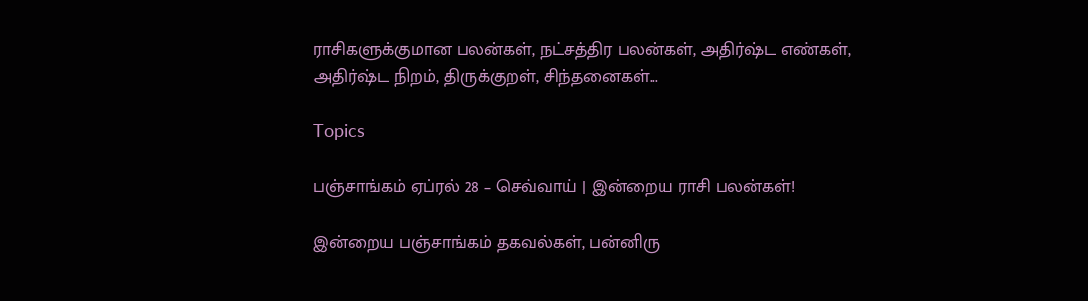ராசிகளுக்குமான பலன்கள், நட்சத்திர பலன்கள், அதிர்ஷ்ட எண்கள், அதிர்ஷ்ட நிறம், திருக்குறள், சிந்தனைகள்...

Topics

பஞ்சாங்கம் ஏப்ரல் 28 – செவ்வாய் | இன்றைய ராசி பலன்கள்!

இன்றைய பஞ்சாங்கம் தகவல்கள், பன்னிரு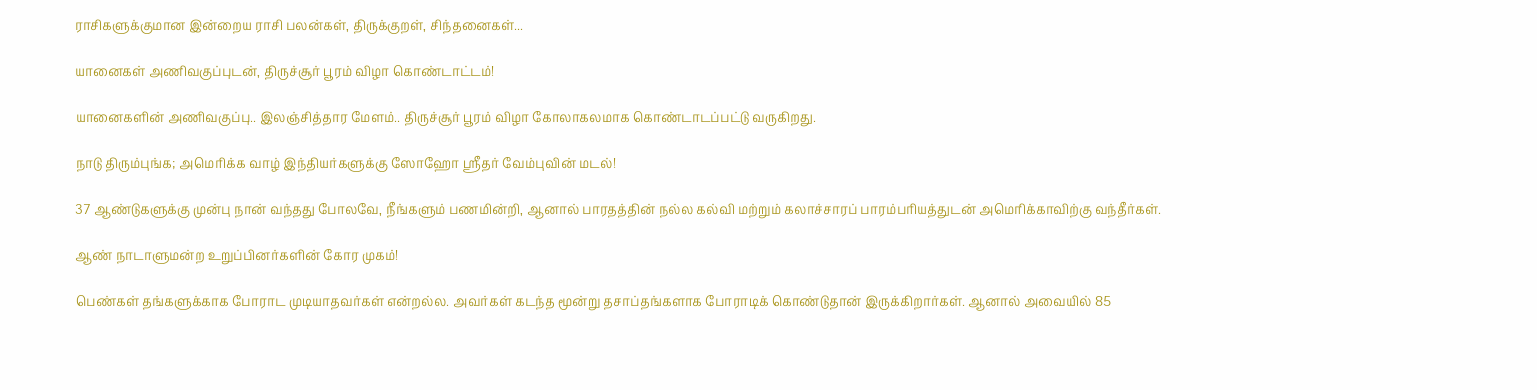ராசிகளுக்குமான இன்றைய ராசி பலன்கள், திருக்குறள், சிந்தனைகள்...

யானைகள் அணிவகுப்புடன், திருச்சூர் பூரம் விழா கொண்டாட்டம்!

யானைகளின் அணிவகுப்பு.. இலஞ்சித்தார மேளம்.. திருச்சூர் பூரம் விழா கோலாகலமாக கொண்டாடப்பட்டு வருகிறது.

நாடு திரும்புங்க; அமெரிக்க வாழ் இந்தியர்களுக்கு ஸோஹோ ஸ்ரீதர் வேம்புவின் மடல்!

37 ஆண்டுகளுக்கு முன்பு நான் வந்தது போலவே, நீங்களும் பணமின்றி, ஆனால் பாரதத்தின் நல்ல கல்வி மற்றும் கலாச்சாரப் பாரம்பரியத்துடன் அமெரிக்காவிற்கு வந்தீர்கள்.

ஆண் நாடாளுமன்ற உறுப்பினர்களின் கோர முகம்!

பெண்கள் தங்களுக்காக போராட முடியாதவர்கள் என்றல்ல. அவர்கள் கடந்த மூன்று தசாப்தங்களாக போராடிக் கொண்டுதான் இருக்கிறார்கள். ஆனால் அவையில் 85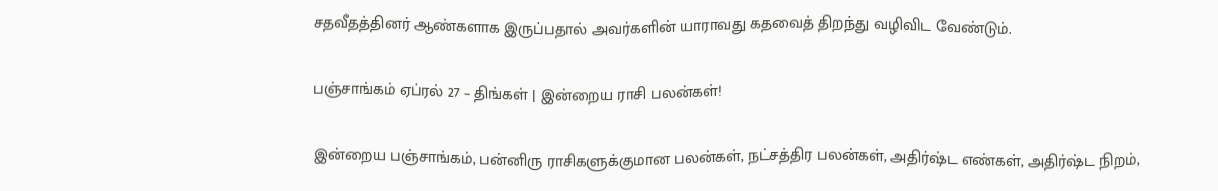சதவீதத்தினர் ஆண்களாக இருப்பதால் அவர்களின் யாராவது கதவைத் திறந்து வழிவிட வேண்டும்.

பஞ்சாங்கம் ஏப்ரல் 27 – திங்கள் | இன்றைய ராசி பலன்கள்!

இன்றைய பஞ்சாங்கம், பன்னிரு ராசிகளுக்குமான பலன்கள், நட்சத்திர பலன்கள், அதிர்ஷ்ட எண்கள், அதிர்ஷ்ட நிறம்,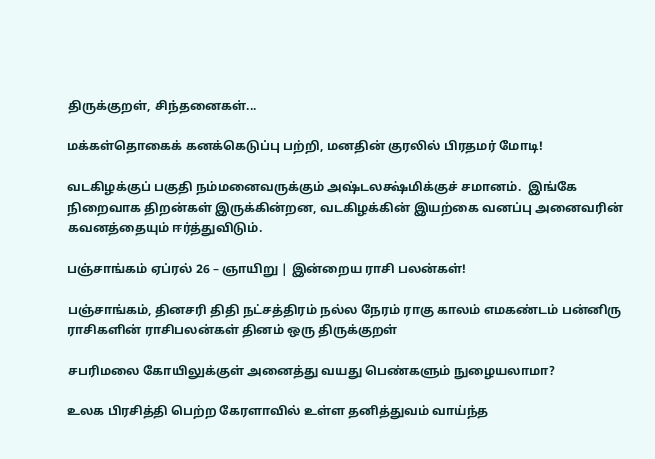திருக்குறள், சிந்தனைகள்...

மக்கள்தொகைக் கனக்கெடுப்பு பற்றி, மனதின் குரலில் பிரதமர் மோடி!

வடகிழக்குப் பகுதி நம்மனைவருக்கும் அஷ்டலக்ஷ்மிக்குச் சமானம்.  இங்கே நிறைவாக திறன்கள் இருக்கின்றன, வடகிழக்கின் இயற்கை வனப்பு அனைவரின் கவனத்தையும் ஈர்த்துவிடும்.

பஞ்சாங்கம் ஏப்ரல் 26 – ஞாயிறு | இன்றைய ராசி பலன்கள்!

பஞ்சாங்கம், தினசரி திதி நட்சத்திரம் நல்ல நேரம் ராகு காலம் எமகண்டம் பன்னிரு ராசிகளின் ராசிபலன்கள் தினம் ஒரு திருக்குறள்

சபரிமலை கோயிலுக்குள் அனைத்து வயது பெண்களும் நுழையலாமா?

உலக பிரசித்தி பெற்ற கேரளாவில் உள்ள தனித்துவம் வாய்ந்த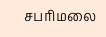சபரிமலை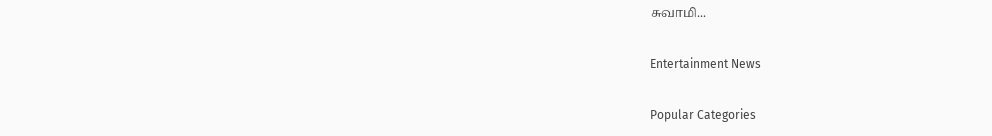சுவாமி...

Entertainment News

Popular Categories